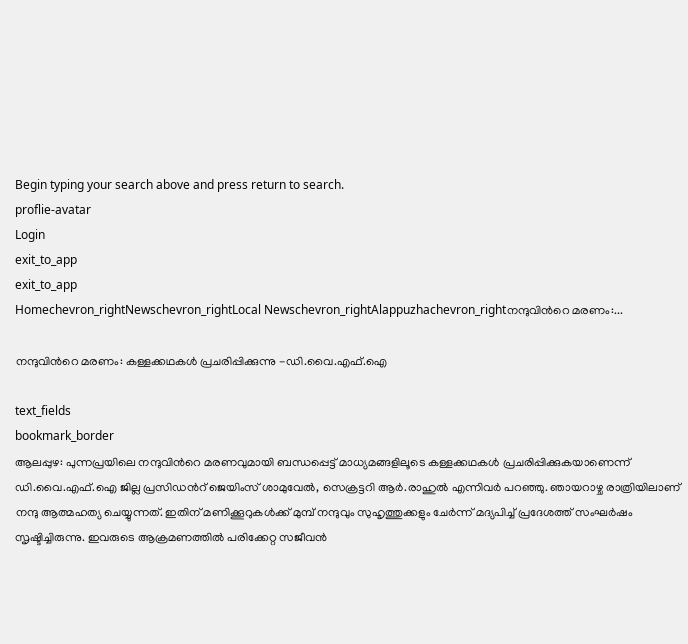Begin typing your search above and press return to search.
proflie-avatar
Login
exit_to_app
exit_to_app
Homechevron_rightNewschevron_rightLocal Newschevron_rightAlappuzhachevron_rightനന്ദുവിന്‍റെ മരണം:...

നന്ദുവിന്‍റെ മരണം: കള്ളക്കഥകൾ പ്രചരിപ്പിക്കുന്നു -ഡി.വൈ.എഫ്.ഐ

text_fields
bookmark_border
ആലപ്പുഴ: പുന്നപ്രയിലെ നന്ദുവിന്‍റെ മരണവുമായി ബന്ധപ്പെട്ട് മാധ്യമങ്ങളിലൂടെ കള്ളക്കഥകൾ പ്രചരിപ്പിക്കുകയാണെന്ന് ഡി.വൈ.എഫ്.ഐ ജില്ല പ്രസിഡന്‍റ് ജെയിംസ് ശാമുവേൽ, സെക്രട്ടറി ആർ.രാഹുൽ എന്നിവർ പറഞ്ഞു. ഞായറാഴ്ച രാത്രിയിലാണ് നന്ദു ആത്മഹത്യ ചെയ്യുന്നത്. ഇതിന് മണിക്കൂറുകൾക്ക് മുമ്പ് നന്ദുവും സുഹൃത്തുക്കളും ചേർന്ന് മദ്യപിച്ച് പ്രദേശത്ത് സംഘർഷം സൃഷ്ടിച്ചിരുന്നു. ഇവരുടെ ആക്രമണത്തിൽ പരിക്കേറ്റ സജീവൻ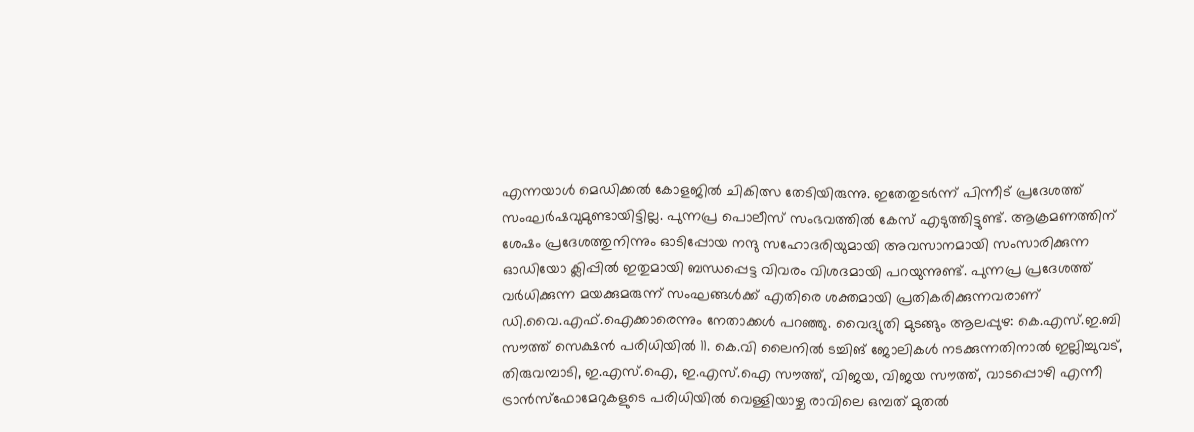എന്നയാൾ മെഡിക്കൽ കോളജിൽ ചികിത്സ തേടിയിരുന്നു. ഇതേതുടർന്ന് പിന്നീട് പ്രദേശത്ത് സംഘർഷവുമുണ്ടായിട്ടില്ല. പുന്നപ്ര പൊലീസ് സംഭവത്തിൽ കേസ് എടുത്തിട്ടുണ്ട്. ആക്രമണത്തിന് ശേഷം പ്രദേശത്തുനിന്നും ഓടിപ്പോയ നന്ദു സഹോദരിയുമായി അവസാനമായി സംസാരിക്കുന്ന ഓഡിയോ ക്ലിപ്പിൽ ഇതുമായി ബന്ധപ്പെട്ട വിവരം വിശദമായി പറയുന്നുണ്ട്. പുന്നപ്ര പ്രദേശത്ത് വർധിക്കുന്ന മയക്കുമരുന്ന് സംഘങ്ങൾക്ക് എതിരെ ശക്തമായി പ്രതികരിക്കുന്നവരാണ് ഡി.വൈ.എഫ്.ഐക്കാരെന്നും നേതാക്കൾ പറഞ്ഞു. വൈദ്യുതി മുടങ്ങും ആലപ്പുഴ: കെ.എസ്.ഇ.ബി സൗത്ത് സെക്ഷൻ പരിധിയിൽ 11. കെ.വി ലൈനിൽ ടച്ചിങ് ജോലികൾ നടക്കുന്നതിനാൽ ഇല്ലിച്ചുവട്, തിരുവമ്പാടി, ഇ.എസ്.ഐ, ഇ.എസ്.ഐ സൗത്ത്, വിജയ, വിജയ സൗത്ത്, വാടപ്പൊഴി എന്നീ ട്രാൻസ്ഫോമേറുകളുടെ പരിധിയിൽ വെള്ളിയാഴ്ച രാവിലെ ഒമ്പത് മുതൽ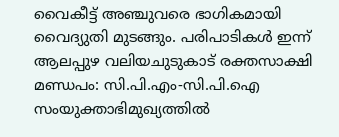വൈകീട്ട് അഞ്ചുവരെ ഭാഗികമായി വൈദ്യുതി മുടങ്ങും. പരിപാടികൾ ഇന്ന് ആലപ്പുഴ വലിയചുടുകാട് രക്തസാക്ഷി മണ്ഡപം: സി.പി.എം-സി.പി.ഐ സംയുക്താഭിമുഖ്യത്തിൽ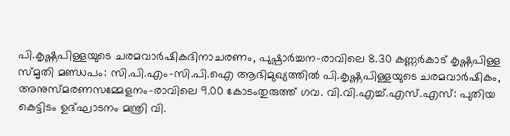പി.കൃഷ്ണപിള്ളയുടെ ചരമവാർഷികദിനാചരണം, പുഷ്പാർച്ചന-രാവിലെ 8.30 കണ്ണർകാട് കൃഷ്ണപിള്ള സ്മൃതി മണ്ഡപം: സി.പി.എം-സി.പി.ഐ ആഭിമുഖ്യത്തിൽ പി.കൃഷ്ണപിള്ളയുടെ ചരമവാർഷികം, അനുസ്മരണസമ്മേളനം-രാവിലെ 9.00 കോടംതുരുത്ത് ഗവ. വി.വി.എച്ച്.എസ്.എസ്: പുതിയ കെട്ടിടം ഉദ്ഘാടനം മന്ത്രി വി.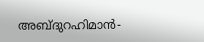അബ്ദുറഹിമാൻ-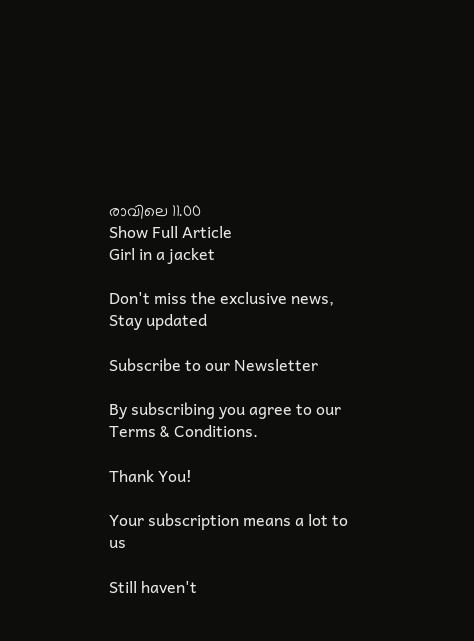രാവിലെ 11.00
Show Full Article
Girl in a jacket

Don't miss the exclusive news, Stay updated

Subscribe to our Newsletter

By subscribing you agree to our Terms & Conditions.

Thank You!

Your subscription means a lot to us

Still haven't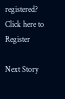registered? Click here to Register

Next Story